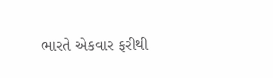ભારતે એકવાર ફરીથી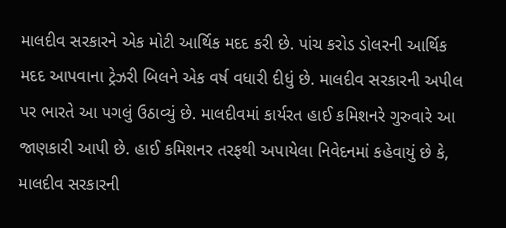માલદીવ સરકારને એક મોટી આર્થિક મદદ કરી છે. પાંચ કરોડ ડોલરની આર્થિક મદદ આપવાના ટ્રેઝરી બિલને એક વર્ષ વધારી દીધું છે. માલદીવ સરકારની અપીલ પર ભારતે આ પગલું ઉઠાવ્યું છે. માલદીવમાં કાર્યરત હાઈ કમિશનરે ગુરુવારે આ જાણકારી આપી છે. હાઈ કમિશનર તરફથી અપાયેલા નિવેદનમાં કહેવાયું છે કે, માલદીવ સરકારની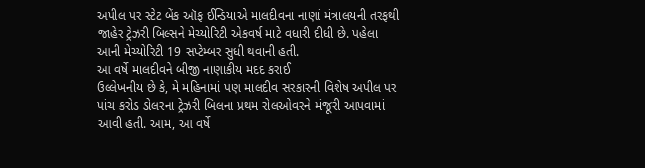અપીલ પર સ્ટેટ બેંક ઑફ ઈન્ડિયાએ માલદીવના નાણાં મંત્રાલયની તરફથી જાહેર ટ્રેઝરી બિલ્સને મેચ્યોરિટી એકવર્ષ માટે વધારી દીધી છે. પહેલા આની મેચ્યોરિટી 19 સપ્ટેમ્બર સુધી થવાની હતી.
આ વર્ષે માલદીવને બીજી નાણાકીય મદદ કરાઈ
ઉલ્લેખનીય છે કે, મે મહિનામાં પણ માલદીવ સરકારની વિશેષ અપીલ પર પાંચ કરોડ ડોલરના ટ્રેઝરી બિલના પ્રથમ રોલઓવરને મંજૂરી આપવામાં આવી હતી. આમ, આ વર્ષે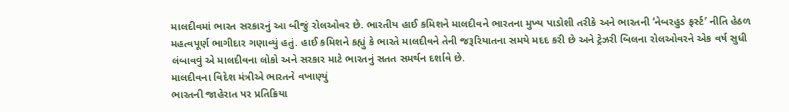માલદીવમાં ભારત સરકારનું આ બીજું રોલઓવર છે. ભારતીય હાઈ કમિશને માલદીવને ભારતના મુખ્ય પાડોશી તરીકે અને ભારતની ‘નેબરહુડ ફર્સ્ટ’ નીતિ હેઠળ મહત્વપૂર્ણ ભાગીદાર ગણાવ્યું હતું. હાઈ કમિશને કહ્યું કે ભારતે માલદીવને તેની જરૂરિયાતના સમયે મદદ કરી છે અને ટ્રેઝરી બિલના રોલઓવરને એક વર્ષ સુધી લંબાવવું એ માલદીવના લોકો અને સરકાર માટે ભારતનું સતત સમર્થન દર્શાવે છે.
માલદીવના વિદેશ મંત્રીએ ભારતને વખાણ્યું
ભારતની જાહેરાત પર પ્રતિક્રિયા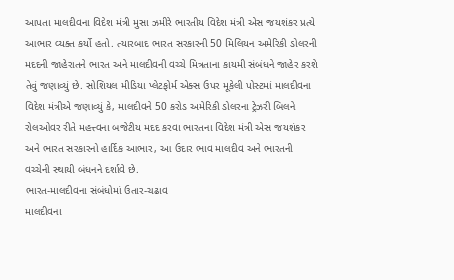આપતા માલદીવના વિદેશ મંત્રી મુસા ઝમીરે ભારતીય વિદેશ મંત્રી એસ જયશંકર પ્રત્યે આભાર વ્યક્ત કર્યો હતો. ત્યારબાદ ભારત સરકારની 50 મિલિયન અમેરિકી ડોલરની મદદની જાહેરાતને ભારત અને માલદીવની વચ્ચે મિત્રતાના કાયમી સંબંધને જાહેર કરશે તેવું જણાવ્યું છે. સોશિયલ મીડિયા પ્લેટફોર્મ એક્સ ઉપર મૂકેલી પોસ્ટમાં માલદીવના વિદેશ મંત્રીએ જણાવ્યું કે, માલદીવને 50 કરોડ અમેરિકી ડોલરના ટ્રેઝરી બિલને રોલઓવર રીતે મહત્ત્વના બજેટીય મદદ કરવા ભારતના વિદેશ મંત્રી એસ જયશંકર અને ભારત સરકારનો હાર્દિક આભાર, આ ઉદાર ભાવ માલદીવ અને ભારતની વચ્ચેની સ્થાયી બંધનને દર્શાવે છે.
ભારત-માલદીવના સંબંધોમાં ઉતાર-ચઢાવ
માલદીવના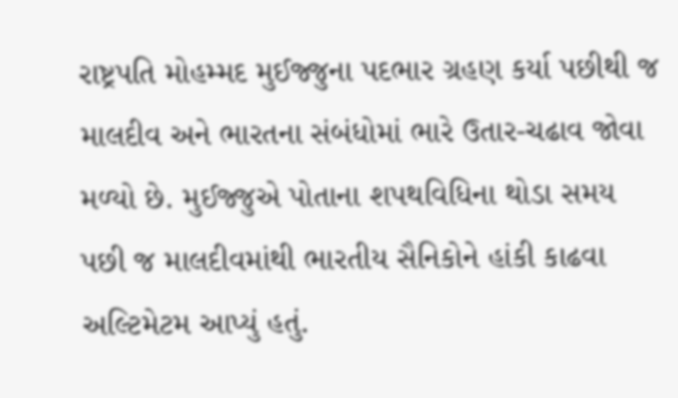રાષ્ટ્રપતિ મોહમ્મદ મુઈજ્જુના પદભાર ગ્રહણ કર્યા પછીથી જ માલદીવ અને ભારતના સંબંધોમાં ભારે ઉતાર-ચઢાવ જોવા મળ્યો છે. મુઈજ્જુએ પોતાના શપથવિધિના થોડા સમય પછી જ માલદીવમાંથી ભારતીય સૈનિકોને હાંકી કાઢવા અલ્ટિમેટમ આપ્યું હતું.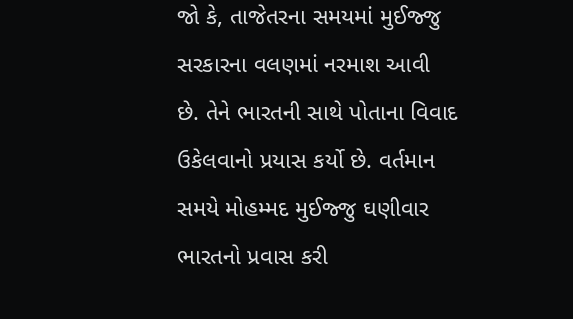જો કે, તાજેતરના સમયમાં મુઈજ્જુ સરકારના વલણમાં નરમાશ આવી છે. તેને ભારતની સાથે પોતાના વિવાદ ઉકેલવાનો પ્રયાસ કર્યો છે. વર્તમાન સમયે મોહમ્મદ મુઈજ્જુ ઘણીવાર ભારતનો પ્રવાસ કરી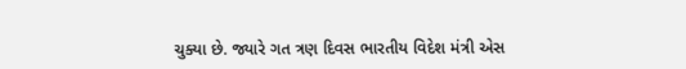ચુક્યા છે. જ્યારે ગત ત્રણ દિવસ ભારતીય વિદેશ મંત્રી એસ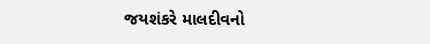જયશંકરે માલદીવનો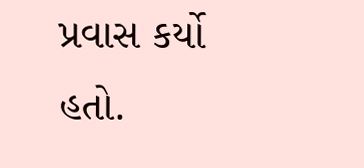પ્રવાસ કર્યો હતો.